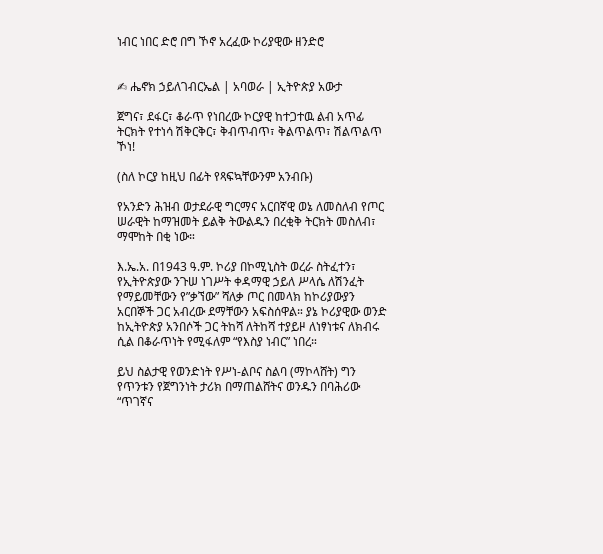ነብር ነበር ድሮ በግ ኾኖ አረፈው ኮሪያዊው ዘንድሮ


✍ ሔኖክ ኃይለገብርኤል | አባወራ | ኢትዮጵያ አውታ

ጀግና፣ ደፋር፣ ቆራጥ የነበረው ኮርያዊ ከተጋተዉ ልብ አጥፊ ትርክት የተነሳ ሽቅርቅር፣ ቅብጥብጥ፣ ቅልጥልጥ፣ ሽልጥልጥ ኾነ!

(ስለ ኮርያ ከዚህ በፊት የጻፍኳቸውንም አንብቡ)

የአንድን ሕዝብ ወታደራዊ ግርማና አርበኛዊ ወኔ ለመስለብ የጦር ሠራዊት ከማዝመት ይልቅ ትውልዱን በረቂቅ ትርክት መስለብ፣ ማሞከት በቂ ነው።

እ.ኤ.አ. በ1943 ዓ.ም. ኮሪያ በኮሚኒስት ወረራ ስትፈተን፣ የኢትዮጵያው ንጉሠ ነገሥት ቀዳማዊ ኃይለ ሥላሴ ለሽንፈት የማይመቸውን የ”ቃኘው” ሻለቃ ጦር በመላክ ከኮሪያውያን አርበኞች ጋር አብረው ደማቸውን አፍስሰዋል። ያኔ ኮሪያዊው ወንድ ከኢትዮጵያ አንበሶች ጋር ትከሻ ለትከሻ ተያይዞ ለነፃነቱና ለክብሩ ሲል በቆራጥነት የሚፋለም “የእስያ ነብር” ነበረ።

ይህ ስልታዊ የወንድነት የሥነ-ልቦና ስልባ (ማኮላሸት) ግን የጥንቱን የጀግንነት ታሪክ በማጠልሸትና ወንዱን በባሕሪው “ጥገኛና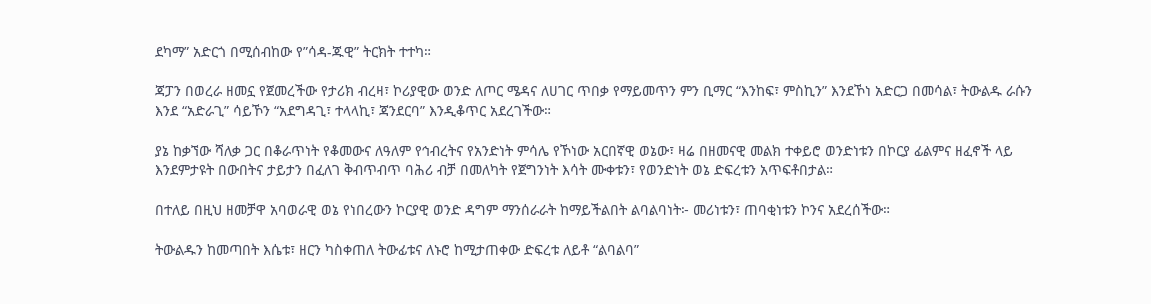ደካማ” አድርጎ በሚሰብከው የ”ሳዳ-ጁዊ” ትርክት ተተካ።

ጃፓን በወረራ ዘመኗ የጀመረችው የታሪክ ብረዛ፣ ኮሪያዊው ወንድ ለጦር ሜዳና ለሀገር ጥበቃ የማይመጥን ምን ቢማር “እንከፍ፣ ምስኪን” እንደኾነ አድርጋ በመሳል፣ ትውልዱ ራሱን እንደ “አድራጊ” ሳይኾን “አደግዳጊ፣ ተላላኪ፣ ጃንደርባ” እንዲቆጥር አደረገችው።

ያኔ ከቃኘው ሻለቃ ጋር በቆራጥነት የቆመውና ለዓለም የኅብረትና የአንድነት ምሳሌ የኾነው አርበኛዊ ወኔው፣ ዛሬ በዘመናዊ መልክ ተቀይሮ ወንድነቱን በኮርያ ፊልምና ዘፈኖች ላይ እንደምታዩት በውበትና ታይታን በፈለገ ቅብጥብጥ ባሕሪ ብቻ በመለካት የጀግንነት እሳት ሙቀቱን፣ የወንድነት ወኔ ድፍረቱን አጥፍቶበታል።

በተለይ በዚህ ዘመቻዋ አባወራዊ ወኔ የነበረውን ኮርያዊ ወንድ ዳግም ማንሰራራት ከማይችልበት ልባልባነት፦ መሪነቱን፣ ጠባቂነቱን ኮንና አደረሰችው።

ትውልዱን ከመጣበት እሴቱ፣ ዘርን ካስቀጠለ ትውፊቱና ለኑሮ ከሚታጠቀው ድፍረቱ ለይቶ “ልባልባ”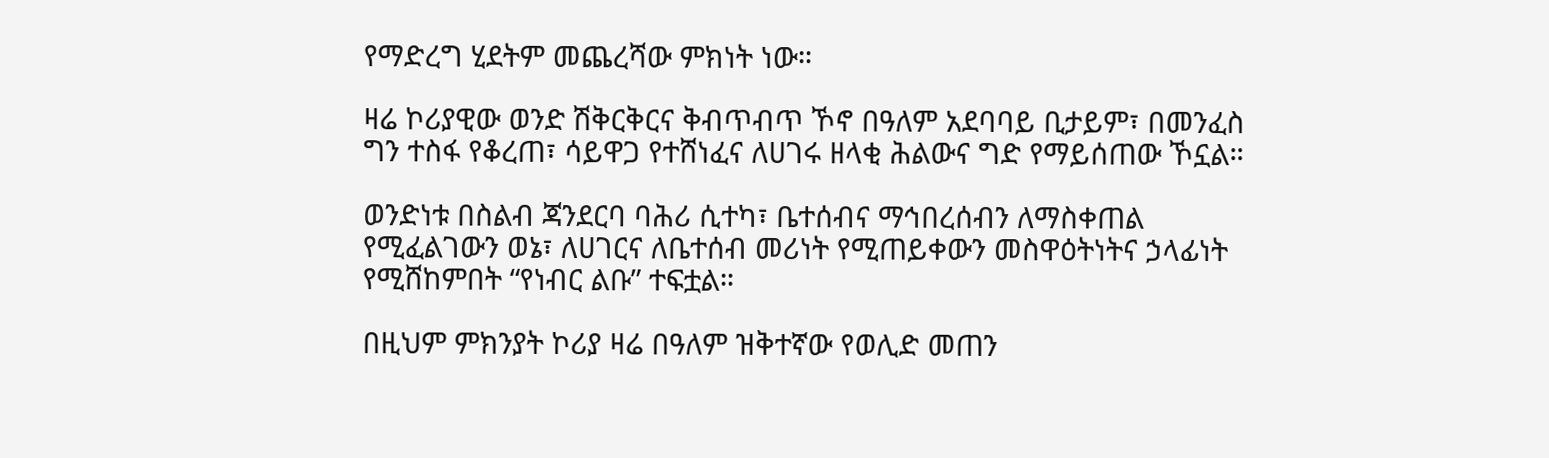የማድረግ ሂደትም መጨረሻው ምክነት ነው።

ዛሬ ኮሪያዊው ወንድ ሽቅርቅርና ቅብጥብጥ ኾኖ በዓለም አደባባይ ቢታይም፣ በመንፈስ ግን ተስፋ የቆረጠ፣ ሳይዋጋ የተሸነፈና ለሀገሩ ዘላቂ ሕልውና ግድ የማይሰጠው ኾኗል።

ወንድነቱ በስልብ ጃንደርባ ባሕሪ ሲተካ፣ ቤተሰብና ማኅበረሰብን ለማስቀጠል የሚፈልገውን ወኔ፣ ለሀገርና ለቤተሰብ መሪነት የሚጠይቀውን መስዋዕትነትና ኃላፊነት የሚሸከምበት “የነብር ልቡ” ተፍቷል።

በዚህም ምክንያት ኮሪያ ዛሬ በዓለም ዝቅተኛው የወሊድ መጠን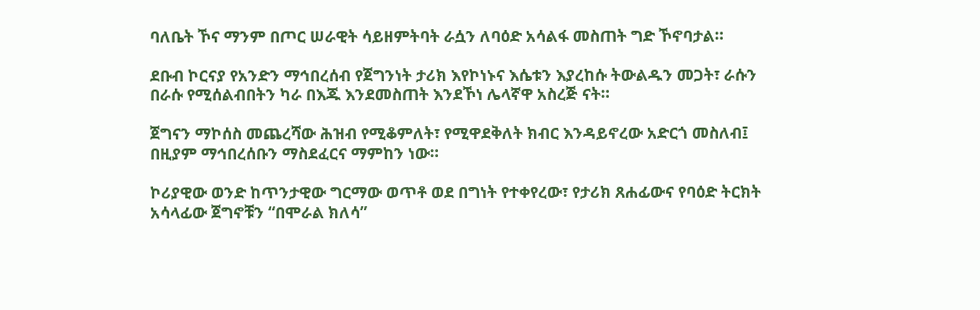ባለቤት ኾና ማንም በጦር ሠራዊት ሳይዘምትባት ራሷን ለባዕድ አሳልፋ መስጠት ግድ ኾኖባታል።

ደቡብ ኮርናያ የአንድን ማኅበረሰብ የጀግንነት ታሪክ እየኮነኑና እሴቱን እያረከሱ ትውልዱን መጋት፣ ራሱን በራሱ የሚሰልብበትን ካራ በእጁ እንደመስጠት እንደኾነ ሌላኛዋ አስረጅ ናት።

ጀግናን ማኮሰስ መጨረሻው ሕዝብ የሚቆምለት፣ የሚዋደቅለት ክብር እንዳይኖረው አድርጎ መስለብ፤ በዚያም ማኅበረሰቡን ማስደፈርና ማምከን ነው።

ኮሪያዊው ወንድ ከጥንታዊው ግርማው ወጥቶ ወደ በግነት የተቀየረው፣ የታሪክ ጸሐፊውና የባዕድ ትርክት አሳላፊው ጀግኖቹን “በሞራል ክለሳ”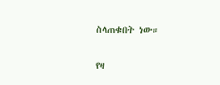ስላጠቁበት ነው።

የዛ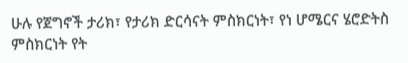ሁሉ የጀግኖች ታሪክ፣ የታሪክ ድርሳናት ምስክርነት፣ የነ ሆሜርና ሄሮድትስ ምስክርነት የት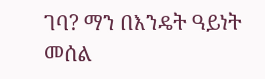ገባ? ማን በእንዴት ዓይነት መሰል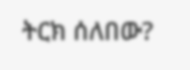ትርክ ሰለበው?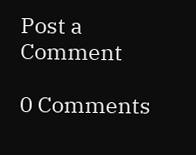Post a Comment

0 Comments